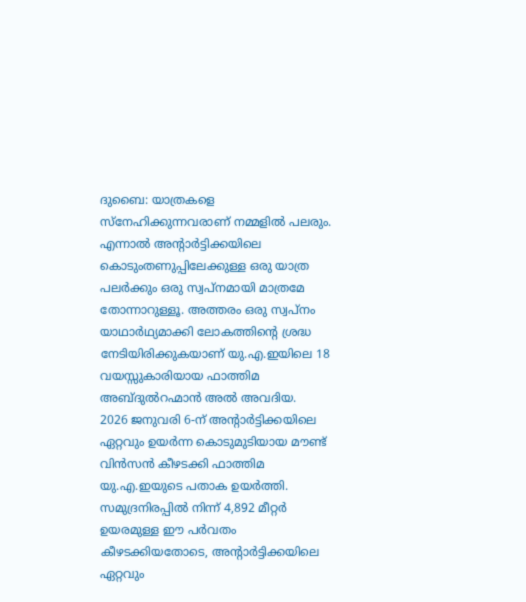ദുബൈ: യാത്രകളെ സ്നേഹിക്കുന്നവരാണ് നമ്മളിൽ പലരും. എന്നാൽ അന്റാർട്ടിക്കയിലെ കൊടുംതണുപ്പിലേക്കുള്ള ഒരു യാത്ര പലർക്കും ഒരു സ്വപ്നമായി മാത്രമേ തോന്നാറുള്ളൂ. അത്തരം ഒരു സ്വപ്നം യാഥാർഥ്യമാക്കി ലോകത്തിൻ്റെ ശ്രദ്ധ നേടിയിരിക്കുകയാണ് യു.എ.ഇയിലെ 18 വയസ്സുകാരിയായ ഫാത്തിമ അബ്ദുൽറഹ്മാൻ അൽ അവദിയ.
2026 ജനുവരി 6-ന് അന്റാർട്ടിക്കയിലെ ഏറ്റവും ഉയർന്ന കൊടുമുടിയായ മൗണ്ട് വിൻസൻ കീഴടക്കി ഫാത്തിമ യു.എ.ഇയുടെ പതാക ഉയർത്തി. സമുദ്രനിരപ്പിൽ നിന്ന് 4,892 മീറ്റർ ഉയരമുള്ള ഈ പർവതം കീഴടക്കിയതോടെ, അന്റാർട്ടിക്കയിലെ ഏറ്റവും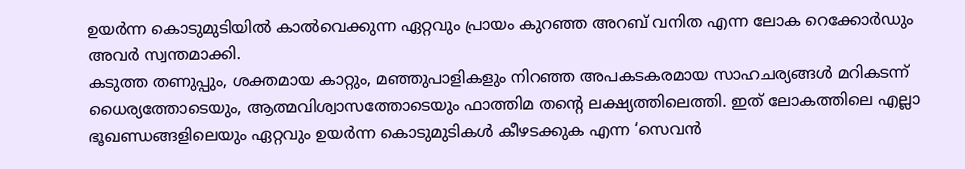ഉയർന്ന കൊടുമുടിയിൽ കാൽവെക്കുന്ന ഏറ്റവും പ്രായം കുറഞ്ഞ അറബ് വനിത എന്ന ലോക റെക്കോർഡും അവർ സ്വന്തമാക്കി.
കടുത്ത തണുപ്പും, ശക്തമായ കാറ്റും, മഞ്ഞുപാളികളും നിറഞ്ഞ അപകടകരമായ സാഹചര്യങ്ങൾ മറികടന്ന് ധൈര്യത്തോടെയും, ആത്മവിശ്വാസത്തോടെയും ഫാത്തിമ തൻ്റെ ലക്ഷ്യത്തിലെത്തി. ഇത് ലോകത്തിലെ എല്ലാ ഭൂഖണ്ഡങ്ങളിലെയും ഏറ്റവും ഉയർന്ന കൊടുമുടികൾ കീഴടക്കുക എന്ന ‘സെവൻ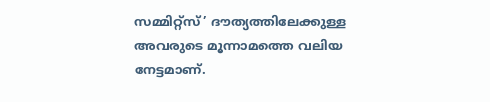സമ്മിറ്റ്സ്’ ദൗത്യത്തിലേക്കുള്ള അവരുടെ മൂന്നാമത്തെ വലിയ നേട്ടമാണ്.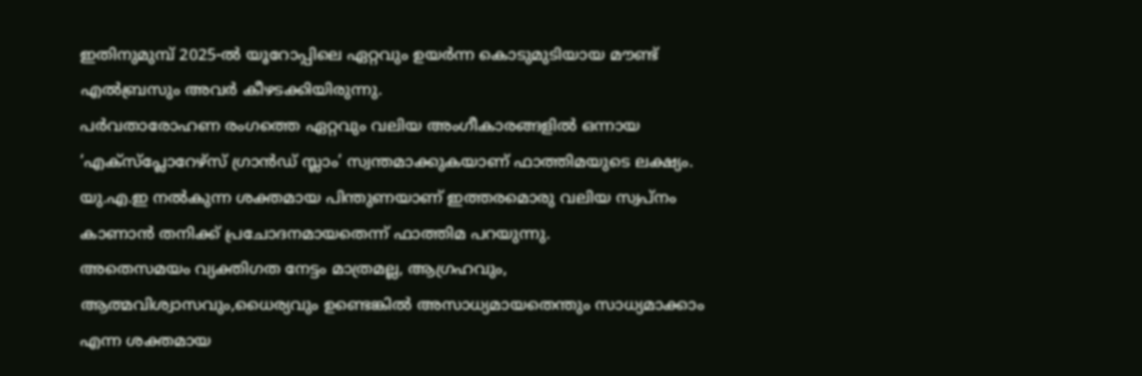ഇതിനുമുമ്പ് 2025-ൽ യൂറോപ്പിലെ ഏറ്റവും ഉയർന്ന കൊടുമുടിയായ മൗണ്ട് എൽബ്രസും അവർ കീഴടക്കിയിരുന്നു.
പർവതാരോഹണ രംഗത്തെ ഏറ്റവും വലിയ അംഗീകാരങ്ങളിൽ ഒന്നായ ‘എക്സ്പ്ലോറേഴ്സ് ഗ്രാൻഡ് സ്ലാം’ സ്വന്തമാക്കുകയാണ് ഫാത്തിമയുടെ ലക്ഷ്യം. യു.എ.ഇ നൽകുന്ന ശക്തമായ പിന്തുണയാണ് ഇത്തരമൊരു വലിയ സ്വപ്നം കാണാൻ തനിക്ക് പ്രചോദനമായതെന്ന് ഫാത്തിമ പറയുന്നു.
അതെസമയം വ്യക്തിഗത നേട്ടം മാത്രമല്ല, ആഗ്രഹവും, ആത്മവിശ്വാസവും,ധൈര്യവും ഉണ്ടെങ്കിൽ അസാധ്യമായതെന്തും സാധ്യമാക്കാം എന്ന ശക്തമായ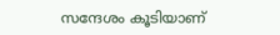സന്ദേശം കൂടിയാണ്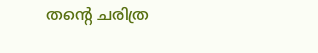തൻ്റെ ചരിത്ര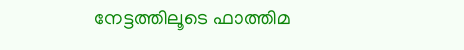നേട്ടത്തിലൂടെ ഫാത്തിമ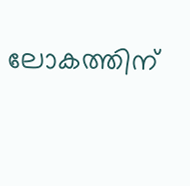ലോകത്തിന്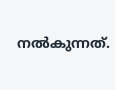നൽകുന്നത്.